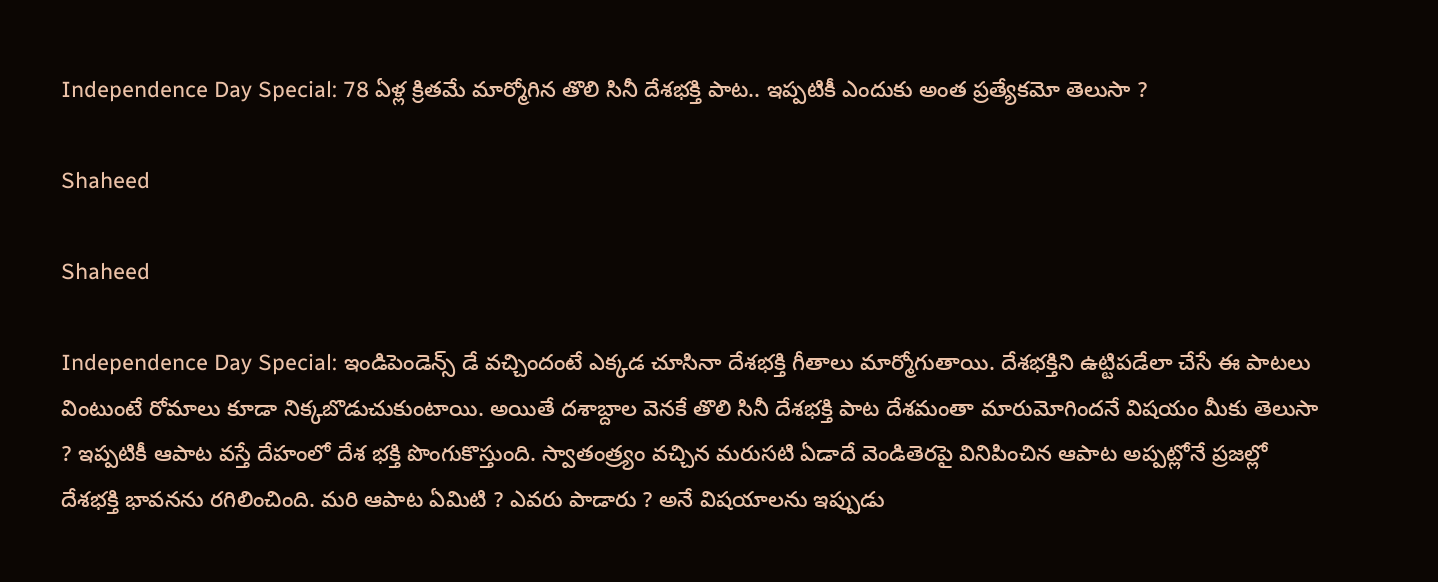Independence Day Special: 78 ఏళ్ల క్రితమే మార్మోగిన తొలి సినీ దేశభక్తి పాట.. ఇప్పటికీ ఎందుకు అంత ప్రత్యేకమో తెలుసా ?

Shaheed

Shaheed

Independence Day Special: ఇండిపెండెన్స్ డే వచ్చిందంటే ఎక్కడ చూసినా దేశభక్తి గీతాలు మార్మోగుతాయి. దేశభక్తిని ఉట్టిపడేలా చేసే ఈ పాటలు వింటుంటే రోమాలు కూడా నిక్కబొడుచుకుంటాయి. అయితే దశాబ్దాల వెనకే తొలి సినీ దేశభక్తి పాట దేశమంతా మారుమోగిందనే విషయం మీకు తెలుసా ? ఇప్పటికీ ఆపాట వస్తే దేహంలో దేశ భక్తి పొంగుకొస్తుంది. స్వాతంత్ర్యం వచ్చిన మరుసటి ఏడాదే వెండితెరపై వినిపించిన ఆపాట అప్పట్లోనే ప్రజల్లో దేశభక్తి భావనను రగిలించింది. మరి ఆపాట ఏమిటి ? ఎవరు పాడారు ? అనే విషయాలను ఇప్పుడు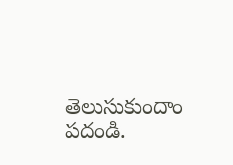తెలుసుకుందాం పదండి.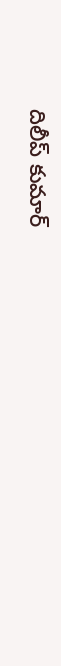దిలీప్ కుమార్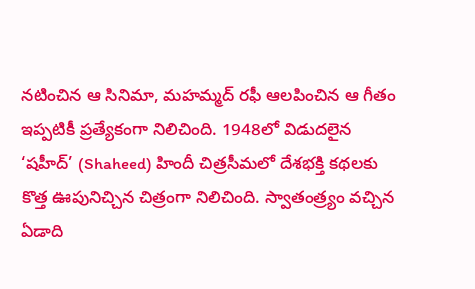నటించిన ఆ సినిమా, మహమ్మద్ రఫీ ఆలపించిన ఆ గీతం ఇప్పటికీ ప్రత్యేకంగా నిలిచింది. 1948లో విడుదలైన ‘షహీద్’ (Shaheed) హిందీ చిత్రసీమలో దేశభక్తి కథలకు కొత్త ఊపునిచ్చిన చిత్రంగా నిలిచింది. స్వాతంత్ర్యం వచ్చిన ఏడాది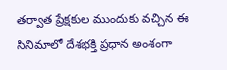తర్వాత ప్రేక్షకుల ముందుకు వచ్చిన ఈ సినిమాలో దేశభక్తి ప్రధాన అంశంగా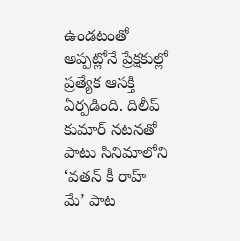ఉండటంతో అప్పట్లోనే ప్రేక్షకుల్లో ప్రత్యేక ఆసక్తి ఏర్పడింది. దిలీప్ కుమార్ నటనతో పాటు సినిమాలోని ‘వతన్ కీ రాహ్ మే’ పాట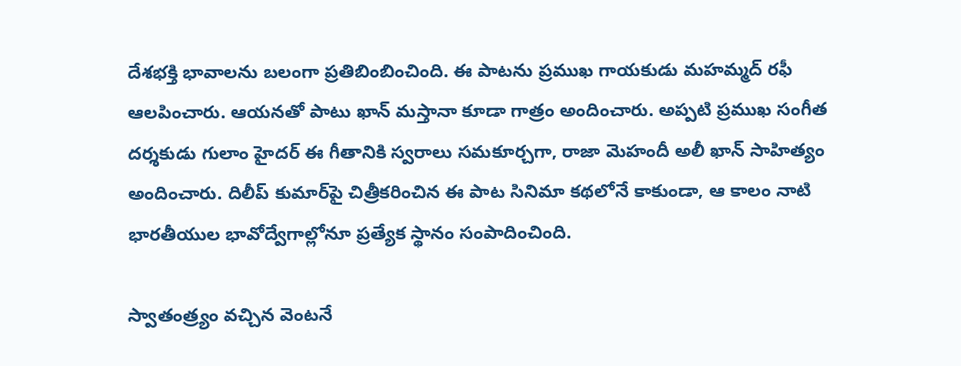దేశభక్తి భావాలను బలంగా ప్రతిబింబించింది. ఈ పాటను ప్రముఖ గాయకుడు మహమ్మద్ రఫీ ఆలపించారు. ఆయనతో పాటు ఖాన్ మస్తానా కూడా గాత్రం అందించారు. అప్పటి ప్రముఖ సంగీత దర్శకుడు గులాం హైదర్ ఈ గీతానికి స్వరాలు సమకూర్చగా, రాజా మెహందీ అలీ ఖాన్ సాహిత్యం అందించారు. దిలీప్ కుమార్‌పై చిత్రీకరించిన ఈ పాట సినిమా కథలోనే కాకుండా, ఆ కాలం నాటి భారతీయుల భావోద్వేగాల్లోనూ ప్రత్యేక స్థానం సంపాదించింది.

స్వాతంత్ర్యం వచ్చిన వెంటనే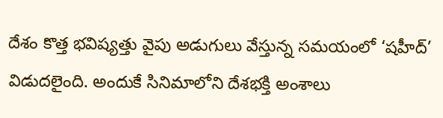దేశం కొత్త భవిష్యత్తు వైపు అడుగులు వేస్తున్న సమయంలో ‘షహీద్’ విడుదలైంది. అందుకే సినిమాలోని దేశభక్తి అంశాలు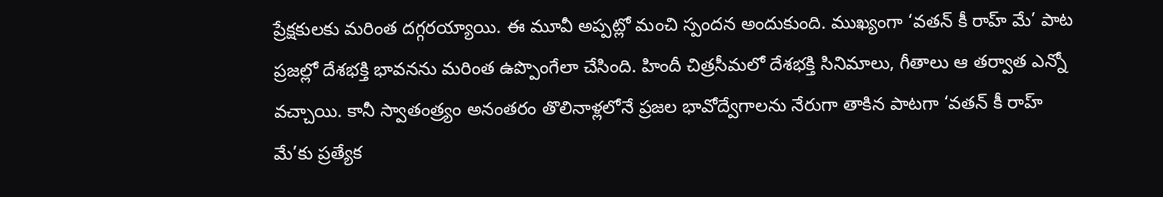ప్రేక్షకులకు మరింత దగ్గరయ్యాయి. ఈ మూవీ అప్పట్లో మంచి స్పందన అందుకుంది. ముఖ్యంగా ‘వతన్ కీ రాహ్ మే’ పాట ప్రజల్లో దేశభక్తి భావనను మరింత ఉప్పొంగేలా చేసింది. హిందీ చిత్రసీమలో దేశభక్తి సినిమాలు, గీతాలు ఆ తర్వాత ఎన్నో వచ్చాయి. కానీ స్వాతంత్ర్యం అనంతరం తొలినాళ్లలోనే ప్రజల భావోద్వేగాలను నేరుగా తాకిన పాటగా ‘వతన్ కీ రాహ్ మే’కు ప్రత్యేక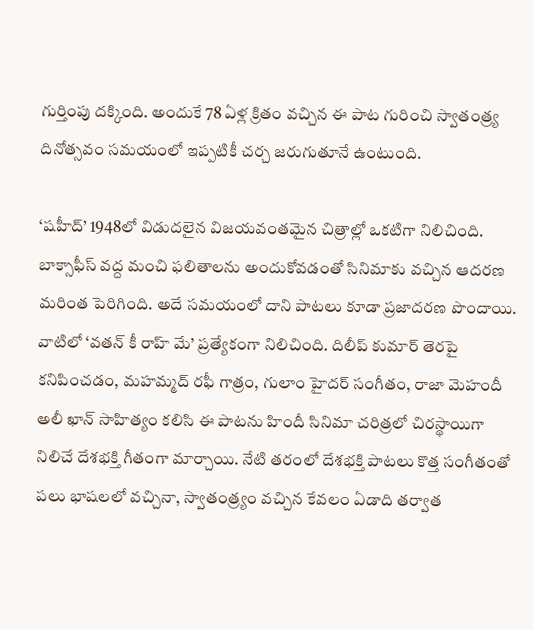గుర్తింపు దక్కింది. అందుకే 78 ఏళ్ల క్రితం వచ్చిన ఈ పాట గురించి స్వాతంత్ర్య దినోత్సవం సమయంలో ఇప్పటికీ చర్చ జరుగుతూనే ఉంటుంది.

‘షహీద్’ 1948లో విడుదలైన విజయవంతమైన చిత్రాల్లో ఒకటిగా నిలిచింది. బాక్సాఫీస్ వద్ద మంచి ఫలితాలను అందుకోవడంతో సినిమాకు వచ్చిన ఆదరణ మరింత పెరిగింది. అదే సమయంలో దాని పాటలు కూడా ప్రజాదరణ పొందాయి. వాటిలో ‘వతన్ కీ రాహ్ మే’ ప్రత్యేకంగా నిలిచింది. దిలీప్ కుమార్ తెరపై కనిపించడం, మహమ్మద్ రఫీ గాత్రం, గులాం హైదర్ సంగీతం, రాజా మెహందీ అలీ ఖాన్ సాహిత్యం కలిసి ఈ పాటను హిందీ సినిమా చరిత్రలో చిరస్థాయిగా నిలిచే దేశభక్తి గీతంగా మార్చాయి. నేటి తరంలో దేశభక్తి పాటలు కొత్త సంగీతంతో పలు భాషలలో వచ్చినా, స్వాతంత్ర్యం వచ్చిన కేవలం ఏడాది తర్వాత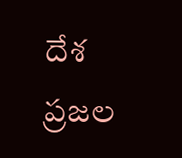దేశ ప్రజల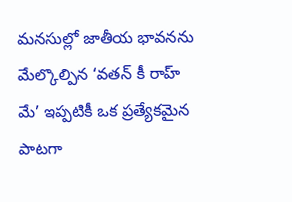మనసుల్లో జాతీయ భావనను మేల్కొల్పిన ‘వతన్ కీ రాహ్ మే’ ఇప్పటికీ ఒక ప్రత్యేకమైన పాటగా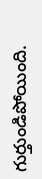గుర్తుండిపోయింది.